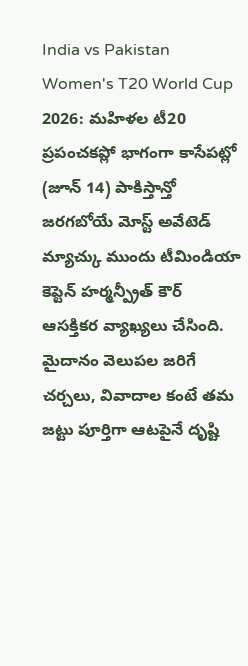India vs Pakistan Women's T20 World Cup 2026: మహిళల టీ20 ప్రపంచకప్లో భాగంగా కాసేపట్లో (జూన్ 14) పాకిస్తాన్తో జరగబోయే మోస్ట్ అవేటెడ్ మ్యాచ్కు ముందు టీమిండియా కెప్టెన్ హర్మన్ప్రీత్ కౌర్ ఆసక్తికర వ్యాఖ్యలు చేసింది. మైదానం వెలుపల జరిగే చర్చలు, వివాదాల కంటే తమ జట్టు పూర్తిగా ఆటపైనే దృష్టి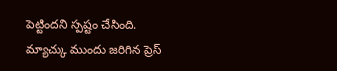పెట్టిందని స్పష్టం చేసింది. మ్యాచ్కు ముందు జరిగిన ప్రెస్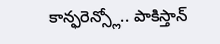కాన్ఫరెన్స్లో.. పాకిస్తాన్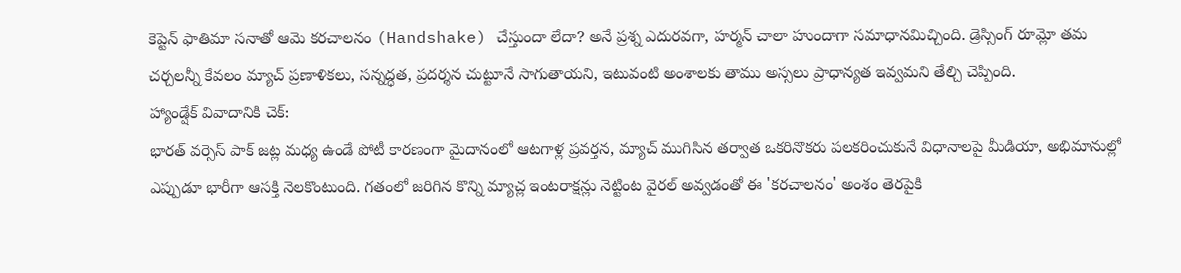కెప్టెన్ ఫాతిమా సనాతో ఆమె కరచాలనం (Handshake) చేస్తుందా లేదా? అనే ప్రశ్న ఎదురవగా, హర్మన్ చాలా హుందాగా సమాధానమిచ్చింది. డ్రెస్సింగ్ రూమ్లో తమ చర్చలన్నీ కేవలం మ్యాచ్ ప్రణాళికలు, సన్నద్ధత, ప్రదర్శన చుట్టూనే సాగుతాయని, ఇటువంటి అంశాలకు తాము అస్సలు ప్రాధాన్యత ఇవ్వమని తేల్చి చెప్పింది.
హ్యాండ్షేక్ వివాదానికి చెక్:
భారత్ వర్సెస్ పాక్ జట్ల మధ్య ఉండే పోటీ కారణంగా మైదానంలో ఆటగాళ్ల ప్రవర్తన, మ్యాచ్ ముగిసిన తర్వాత ఒకరినొకరు పలకరించుకునే విధానాలపై మీడియా, అభిమానుల్లో ఎప్పుడూ భారీగా ఆసక్తి నెలకొంటుంది. గతంలో జరిగిన కొన్ని మ్యాచ్ల ఇంటరాక్షన్లు నెట్టింట వైరల్ అవ్వడంతో ఈ 'కరచాలనం' అంశం తెరపైకి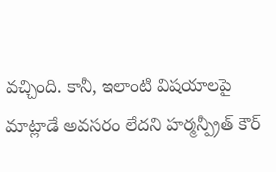వచ్చింది. కానీ, ఇలాంటి విషయాలపై మాట్లాడే అవసరం లేదని హర్మన్ప్రీత్ కౌర్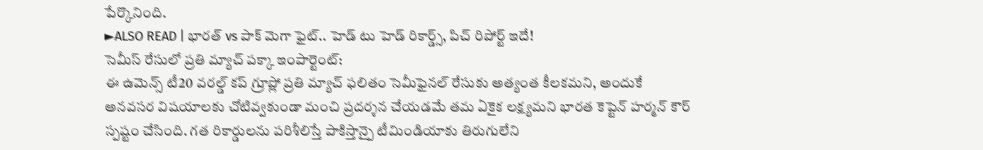పేర్కొనింది.
►ALSO READ | భారత్ vs పాక్ మెగా ఫైట్.. హెడ్ టు హెడ్ రికార్డ్స్, పిచ్ రిపోర్ట్ ఇదే!
సెమీస్ రేసులో ప్రతి మ్యాచ్ పక్కా ఇంపార్టెంట్:
ఈ ఉమెన్స్ టీ20 వరల్డ్ కప్ గ్రూప్లో ప్రతి మ్యాచ్ ఫలితం సెమీఫైనల్ రేసుకు అత్యంత కీలకమని, అందుకే అనవసర విషయాలకు చోటివ్వకుండా మంచి ప్రదర్శన చేయడమే తమ ఏకైక లక్ష్యమని భారత కెప్టెన్ హర్మన్ కౌర్ స్పష్టం చేసింది. గత రికార్డులను పరిశీలిస్తే పాకిస్తాన్పై టీమిండియాకు తిరుగులేని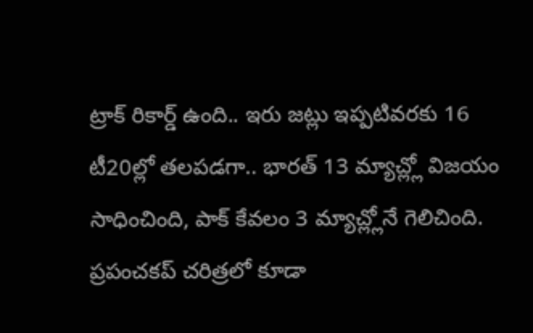ట్రాక్ రికార్డ్ ఉంది.. ఇరు జట్లు ఇప్పటివరకు 16 టీ20ల్లో తలపడగా.. భారత్ 13 మ్యాచ్ల్లో విజయం సాధించింది, పాక్ కేవలం 3 మ్యాచ్ల్లోనే గెలిచింది. ప్రపంచకప్ చరిత్రలో కూడా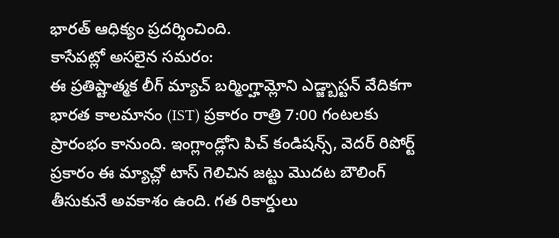భారత్ ఆధిక్యం ప్రదర్శించింది.
కాసేపట్లో అసలైన సమరం:
ఈ ప్రతిష్టాత్మక లీగ్ మ్యాచ్ బర్మింగ్హామ్లోని ఎడ్జ్బాస్టన్ వేదికగా భారత కాలమానం (IST) ప్రకారం రాత్రి 7:00 గంటలకు ప్రారంభం కానుంది. ఇంగ్లాండ్లోని పిచ్ కండిషన్స్, వెదర్ రిపోర్ట్ ప్రకారం ఈ మ్యాచ్లో టాస్ గెలిచిన జట్టు మొదట బౌలింగ్ తీసుకునే అవకాశం ఉంది. గత రికార్డులు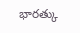భారత్కు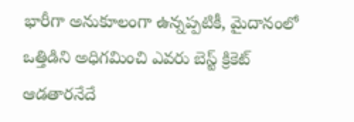భారీగా అనుకూలంగా ఉన్నప్పటికీ, మైదానంలో ఒత్తిడిని అధిగమించి ఎవరు బెస్ట్ క్రికెట్ ఆడతారనేదే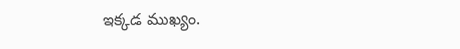ఇక్కడ ముఖ్యం.